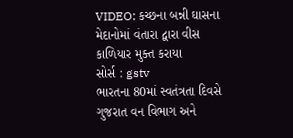VIDEO: કચ્છના બન્ની ઘાસના મેદાનોમાં વંતારા દ્વારા વીસ કાળિયાર મુક્ત કરાયા
સોર્સ : gstv
ભારતના 80માં સ્વતંત્રતા દિવસે ગુજરાત વન વિભાગ અને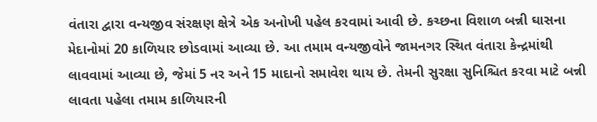વંતારા દ્વારા વન્યજીવ સંરક્ષણ ક્ષેત્રે એક અનોખી પહેલ કરવામાં આવી છે. કચ્છના વિશાળ બન્ની ઘાસના મેદાનોમાં 20 કાળિયાર છોડવામાં આવ્યા છે. આ તમામ વન્યજીવોને જામનગર સ્થિત વંતારા કેન્દ્રમાંથી લાવવામાં આવ્યા છે, જેમાં 5 નર અને 15 માદાનો સમાવેશ થાય છે. તેમની સુરક્ષા સુનિશ્ચિત કરવા માટે બન્ની લાવતા પહેલા તમામ કાળિયારની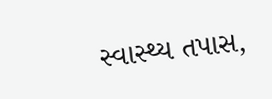સ્વાસ્થ્ય તપાસ,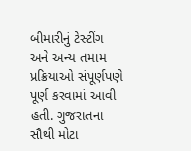બીમારીનું ટેસ્ટીંગ અને અન્ય તમામ પ્રક્રિયાઓ સંપૂર્ણપણે પૂર્ણ કરવામાં આવી હતી. ગુજરાતના સૌથી મોટા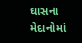ઘાસના મેદાનોમાં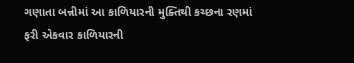ગણાતા બન્નીમાં આ કાળિયારની મુક્તિથી કચ્છના રણમાં ફરી એકવાર કાળિયારની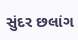સુંદર છલાંગ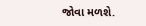જોવા મળશે.